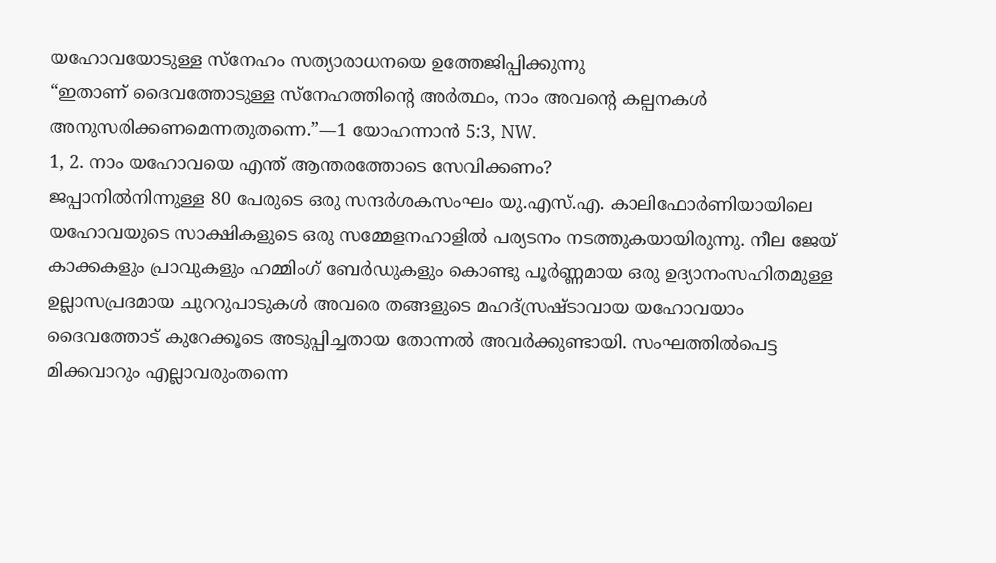യഹോവയോടുള്ള സ്നേഹം സത്യാരാധനയെ ഉത്തേജിപ്പിക്കുന്നു
“ഇതാണ് ദൈവത്തോടുള്ള സ്നേഹത്തിന്റെ അർത്ഥം, നാം അവന്റെ കല്പനകൾ അനുസരിക്കണമെന്നതുതന്നെ.”—1 യോഹന്നാൻ 5:3, NW.
1, 2. നാം യഹോവയെ എന്ത് ആന്തരത്തോടെ സേവിക്കണം?
ജപ്പാനിൽനിന്നുള്ള 80 പേരുടെ ഒരു സന്ദർശകസംഘം യു.എസ്.എ. കാലിഫോർണിയായിലെ യഹോവയുടെ സാക്ഷികളുടെ ഒരു സമ്മേളനഹാളിൽ പര്യടനം നടത്തുകയായിരുന്നു. നീല ജേയ് കാക്കകളും പ്രാവുകളും ഹമ്മിംഗ് ബേർഡുകളും കൊണ്ടു പൂർണ്ണമായ ഒരു ഉദ്യാനംസഹിതമുള്ള ഉല്ലാസപ്രദമായ ചുററുപാടുകൾ അവരെ തങ്ങളുടെ മഹദ്സ്രഷ്ടാവായ യഹോവയാം ദൈവത്തോട് കുറേക്കൂടെ അടുപ്പിച്ചതായ തോന്നൽ അവർക്കുണ്ടായി. സംഘത്തിൽപെട്ട മിക്കവാറും എല്ലാവരുംതന്നെ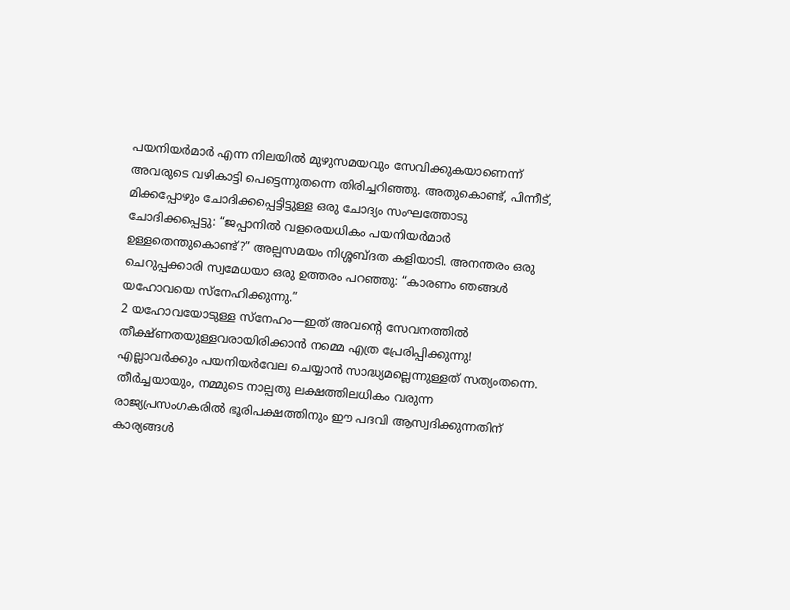പയനിയർമാർ എന്ന നിലയിൽ മുഴുസമയവും സേവിക്കുകയാണെന്ന് അവരുടെ വഴികാട്ടി പെട്ടെന്നുതന്നെ തിരിച്ചറിഞ്ഞു. അതുകൊണ്ട്, പിന്നീട്, മിക്കപ്പോഴും ചോദിക്കപ്പെട്ടിട്ടുള്ള ഒരു ചോദ്യം സംഘത്തോടു ചോദിക്കപ്പെട്ടു: “ജപ്പാനിൽ വളരെയധികം പയനിയർമാർ ഉള്ളതെന്തുകൊണ്ട്?” അല്പസമയം നിശ്ശബ്ദത കളിയാടി. അനന്തരം ഒരു ചെറുപ്പക്കാരി സ്വമേധയാ ഒരു ഉത്തരം പറഞ്ഞു: “കാരണം ഞങ്ങൾ യഹോവയെ സ്നേഹിക്കുന്നു.”
2 യഹോവയോടുള്ള സ്നേഹം—ഇത് അവന്റെ സേവനത്തിൽ തീക്ഷ്ണതയുള്ളവരായിരിക്കാൻ നമ്മെ എത്ര പ്രേരിപ്പിക്കുന്നു! എല്ലാവർക്കും പയനിയർവേല ചെയ്യാൻ സാദ്ധ്യമല്ലെന്നുള്ളത് സത്യംതന്നെ. തീർച്ചയായും, നമ്മുടെ നാല്പതു ലക്ഷത്തിലധികം വരുന്ന രാജ്യപ്രസംഗകരിൽ ഭൂരിപക്ഷത്തിനും ഈ പദവി ആസ്വദിക്കുന്നതിന് കാര്യങ്ങൾ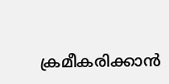ക്രമീകരിക്കാൻ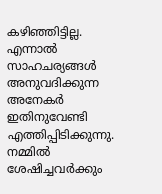കഴിഞ്ഞിട്ടില്ല. എന്നാൽ സാഹചര്യങ്ങൾ അനുവദിക്കുന്ന അനേകർ ഇതിനുവേണ്ടി എത്തിപ്പിടിക്കുന്നു. നമ്മിൽ ശേഷിച്ചവർക്കും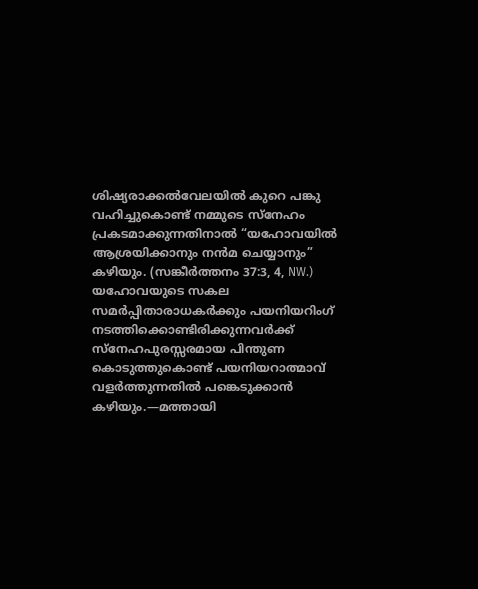ശിഷ്യരാക്കൽവേലയിൽ കുറെ പങ്കു വഹിച്ചുകൊണ്ട് നമ്മുടെ സ്നേഹം പ്രകടമാക്കുന്നതിനാൽ “യഹോവയിൽ ആശ്രയിക്കാനും നൻമ ചെയ്യാനും” കഴിയും. (സങ്കീർത്തനം 37:3, 4, NW.) യഹോവയുടെ സകല സമർപ്പിതാരാധകർക്കും പയനിയറിംഗ് നടത്തിക്കൊണ്ടിരിക്കുന്നവർക്ക് സ്നേഹപുരസ്സരമായ പിന്തുണ കൊടുത്തുകൊണ്ട് പയനിയറാത്മാവ് വളർത്തുന്നതിൽ പങ്കെടുക്കാൻ കഴിയും.—മത്തായി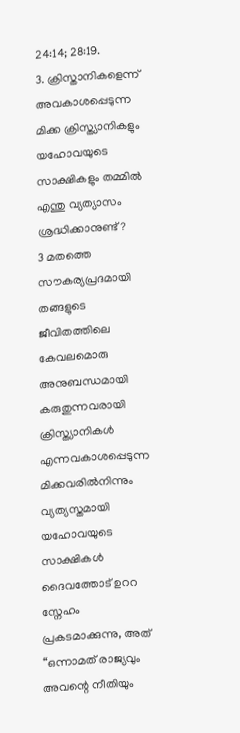24:14; 28:19.
3. ക്രിസ്താനികളെന്ന് അവകാശപ്പെടുന്ന മിക്ക ക്രിസ്ത്യാനികളും യഹോവയുടെ സാക്ഷികളും തമ്മിൽ എന്തു വ്യത്യാസം ശ്രദ്ധിക്കാനുണ്ട്?
3 മതത്തെ സൗകര്യപ്രദമായി തങ്ങളുടെ ജീവിതത്തിലെ കേവലമൊരു അനുബന്ധമായി കരുതുന്നവരായി ക്രിസ്ത്യാനികൾ എന്നവകാശപ്പെടുന്ന മിക്കവരിൽനിന്നും വ്യത്യസ്തമായി യഹോവയുടെ സാക്ഷികൾ ദൈവത്തോട് ഉററ സ്നേഹം പ്രകടമാക്കുന്നു, അത് “ഒന്നാമത് രാജ്യവും അവന്റെ നീതിയും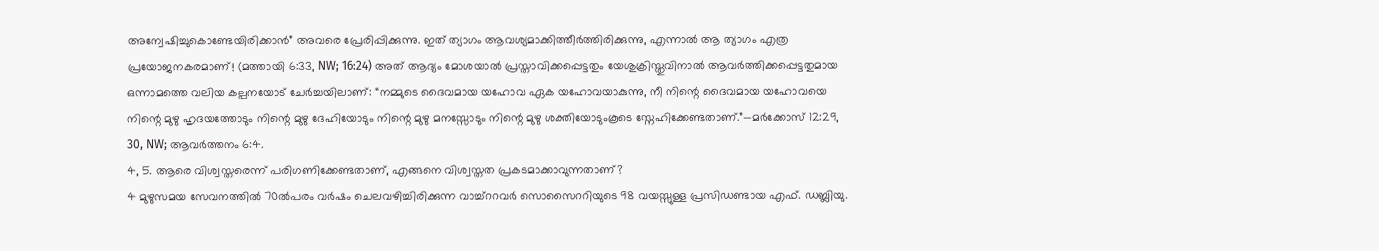അന്വേഷിച്ചുകൊണ്ടേയിരിക്കാൻ” അവരെ പ്രേരിപ്പിക്കുന്നു. ഇത് ത്യാഗം ആവശ്യമാക്കിത്തീർത്തിരിക്കുന്നു, എന്നാൽ ആ ത്യാഗം എത്ര പ്രയോജനകരമാണ്! (മത്തായി 6:33, NW; 16:24) അത് ആദ്യം മോശയാൽ പ്രസ്താവിക്കപ്പെട്ടതും യേശുക്രിസ്തുവിനാൽ ആവർത്തിക്കപ്പെട്ടതുമായ ഒന്നാമത്തെ വലിയ കല്പനയോട് ചേർച്ചയിലാണ്: “നമ്മുടെ ദൈവമായ യഹോവ ഏക യഹോവയാകുന്നു, നീ നിന്റെ ദൈവമായ യഹോവയെ നിന്റെ മുഴു ഹൃദയത്തോടും നിന്റെ മുഴു ദേഹിയോടും നിന്റെ മുഴു മനസ്സോടും നിന്റെ മുഴു ശക്തിയോടുംകൂടെ സ്നേഹിക്കേണ്ടതാണ്.”—മർക്കോസ് 12:29, 30, NW; ആവർത്തനം 6:4.
4, 5. ആരെ വിശ്വസ്തരെന്ന് പരിഗണിക്കേണ്ടതാണ്, എങ്ങനെ വിശ്വസ്തത പ്രകടമാക്കാവുന്നതാണ്?
4 മുഴുസമയ സേവനത്തിൽ 70ൽപരം വർഷം ചെലവഴിച്ചിരിക്കുന്ന വാച്ച്ററവർ സൊസൈററിയുടെ 98 വയസ്സുള്ള പ്രസിഡണ്ടായ എഫ്. ഡബ്ലിയു.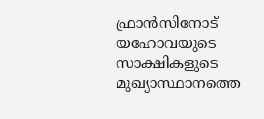ഫ്രാൻസിനോട് യഹോവയുടെ സാക്ഷികളുടെ മുഖ്യാസ്ഥാനത്തെ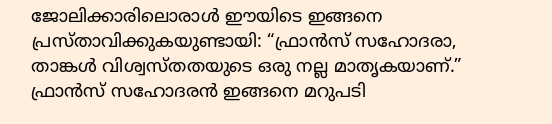ജോലിക്കാരിലൊരാൾ ഈയിടെ ഇങ്ങനെ പ്രസ്താവിക്കുകയുണ്ടായി: “ഫ്രാൻസ് സഹോദരാ, താങ്കൾ വിശ്വസ്തതയുടെ ഒരു നല്ല മാതൃകയാണ്.” ഫ്രാൻസ് സഹോദരൻ ഇങ്ങനെ മറുപടി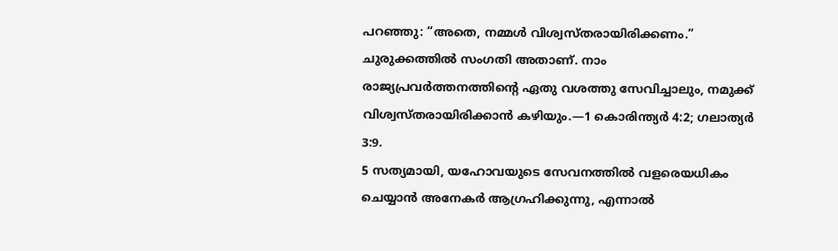പറഞ്ഞു: “അതെ, നമ്മൾ വിശ്വസ്തരായിരിക്കണം.” ചുരുക്കത്തിൽ സംഗതി അതാണ്. നാം രാജ്യപ്രവർത്തനത്തിന്റെ ഏതു വശത്തു സേവിച്ചാലും, നമുക്ക് വിശ്വസ്തരായിരിക്കാൻ കഴിയും.—1 കൊരിന്ത്യർ 4:2; ഗലാത്യർ 3:9.
5 സത്യമായി, യഹോവയുടെ സേവനത്തിൽ വളരെയധികം ചെയ്യാൻ അനേകർ ആഗ്രഹിക്കുന്നു, എന്നാൽ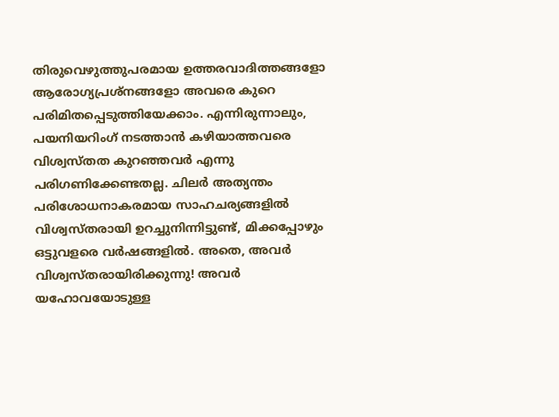തിരുവെഴുത്തുപരമായ ഉത്തരവാദിത്തങ്ങളോ ആരോഗ്യപ്രശ്നങ്ങളോ അവരെ കുറെ പരിമിതപ്പെടുത്തിയേക്കാം. എന്നിരുന്നാലും, പയനിയറിംഗ് നടത്താൻ കഴിയാത്തവരെ വിശ്വസ്തത കുറഞ്ഞവർ എന്നു പരിഗണിക്കേണ്ടതല്ല. ചിലർ അത്യന്തം പരിശോധനാകരമായ സാഹചര്യങ്ങളിൽ വിശ്വസ്തരായി ഉറച്ചുനിന്നിട്ടുണ്ട്, മിക്കപ്പോഴും ഒട്ടുവളരെ വർഷങ്ങളിൽ. അതെ, അവർ വിശ്വസ്തരായിരിക്കുന്നു! അവർ യഹോവയോടുള്ള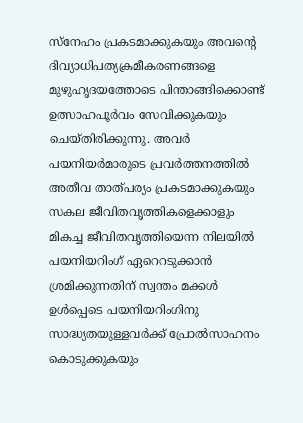സ്നേഹം പ്രകടമാക്കുകയും അവന്റെ ദിവ്യാധിപത്യക്രമീകരണങ്ങളെ മുഴുഹൃദയത്തോടെ പിന്താങ്ങിക്കൊണ്ട് ഉത്സാഹപൂർവം സേവിക്കുകയും ചെയ്തിരിക്കുന്നു. അവർ പയനിയർമാരുടെ പ്രവർത്തനത്തിൽ അതീവ താത്പര്യം പ്രകടമാക്കുകയും സകല ജീവിതവൃത്തികളെക്കാളും മികച്ച ജീവിതവൃത്തിയെന്ന നിലയിൽ പയനിയറിംഗ് ഏറെറടുക്കാൻ ശ്രമിക്കുന്നതിന് സ്വന്തം മക്കൾ ഉൾപ്പെടെ പയനിയറിംഗിനു സാദ്ധ്യതയുള്ളവർക്ക് പ്രോൽസാഹനം കൊടുക്കുകയും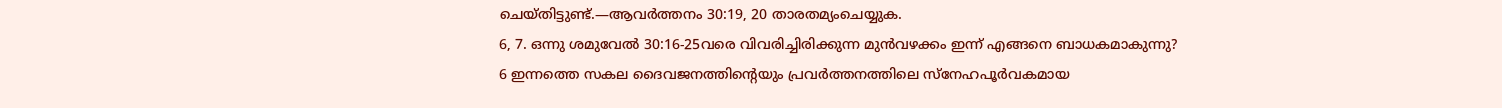ചെയ്തിട്ടുണ്ട്.—ആവർത്തനം 30:19, 20 താരതമ്യംചെയ്യുക.
6, 7. ഒന്നു ശമുവേൽ 30:16-25വരെ വിവരിച്ചിരിക്കുന്ന മുൻവഴക്കം ഇന്ന് എങ്ങനെ ബാധകമാകുന്നു?
6 ഇന്നത്തെ സകല ദൈവജനത്തിന്റെയും പ്രവർത്തനത്തിലെ സ്നേഹപൂർവകമായ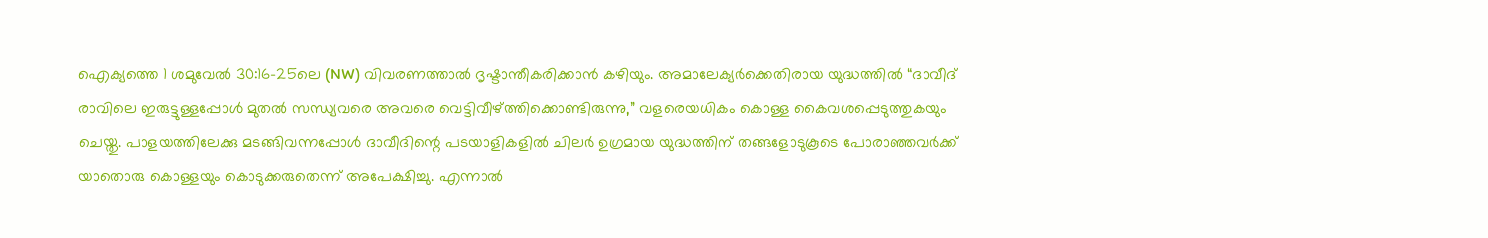ഐക്യത്തെ 1 ശമുവേൽ 30:16-25ലെ (NW) വിവരണത്താൽ ദൃഷ്ടാന്തീകരിക്കാൻ കഴിയും. അമാലേക്യർക്കെതിരായ യുദ്ധത്തിൽ “ദാവീദ് രാവിലെ ഇരുട്ടുള്ളപ്പോൾ മുതൽ സന്ധ്യവരെ അവരെ വെട്ടിവീഴ്ത്തിക്കൊണ്ടിരുന്നു,” വളരെയധികം കൊള്ള കൈവശപ്പെടുത്തുകയും ചെയ്തു. പാളയത്തിലേക്കു മടങ്ങിവന്നപ്പോൾ ദാവീദിന്റെ പടയാളികളിൽ ചിലർ ഉഗ്രമായ യുദ്ധത്തിന് തങ്ങളോടുകൂടെ പോരാഞ്ഞവർക്ക് യാതൊരു കൊള്ളയും കൊടുക്കരുതെന്ന് അപേക്ഷിച്ചു. എന്നാൽ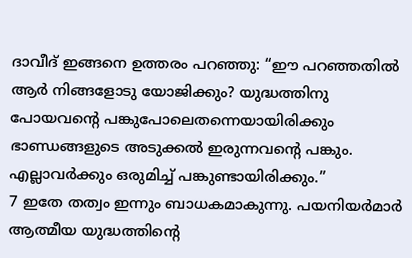ദാവീദ് ഇങ്ങനെ ഉത്തരം പറഞ്ഞു: “ഈ പറഞ്ഞതിൽ ആർ നിങ്ങളോടു യോജിക്കും? യുദ്ധത്തിനു പോയവന്റെ പങ്കുപോലെതന്നെയായിരിക്കും ഭാണ്ഡങ്ങളുടെ അടുക്കൽ ഇരുന്നവന്റെ പങ്കും. എല്ലാവർക്കും ഒരുമിച്ച് പങ്കുണ്ടായിരിക്കും.”
7 ഇതേ തത്വം ഇന്നും ബാധകമാകുന്നു. പയനിയർമാർ ആത്മീയ യുദ്ധത്തിന്റെ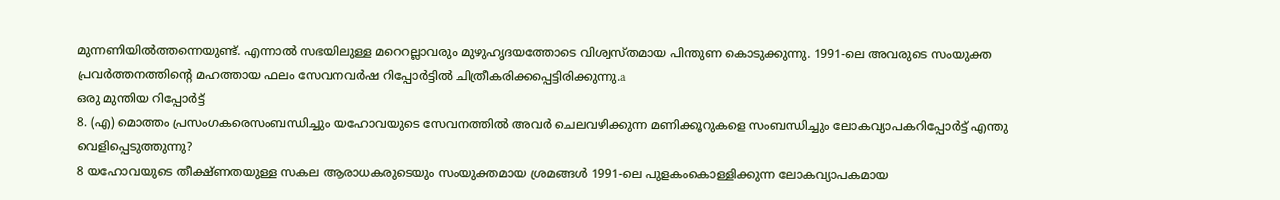മുന്നണിയിൽത്തന്നെയുണ്ട്. എന്നാൽ സഭയിലുള്ള മറെറല്ലാവരും മുഴുഹൃദയത്തോടെ വിശ്വസ്തമായ പിന്തുണ കൊടുക്കുന്നു. 1991-ലെ അവരുടെ സംയുക്ത പ്രവർത്തനത്തിന്റെ മഹത്തായ ഫലം സേവനവർഷ റിപ്പോർട്ടിൽ ചിത്രീകരിക്കപ്പെട്ടിരിക്കുന്നു.a
ഒരു മുന്തിയ റിപ്പോർട്ട്
8. (എ) മൊത്തം പ്രസംഗകരെസംബന്ധിച്ചും യഹോവയുടെ സേവനത്തിൽ അവർ ചെലവഴിക്കുന്ന മണിക്കൂറുകളെ സംബന്ധിച്ചും ലോകവ്യാപകറിപ്പോർട്ട് എന്തു വെളിപ്പെടുത്തുന്നു?
8 യഹോവയുടെ തീക്ഷ്ണതയുള്ള സകല ആരാധകരുടെയും സംയുക്തമായ ശ്രമങ്ങൾ 1991-ലെ പുളകംകൊള്ളിക്കുന്ന ലോകവ്യാപകമായ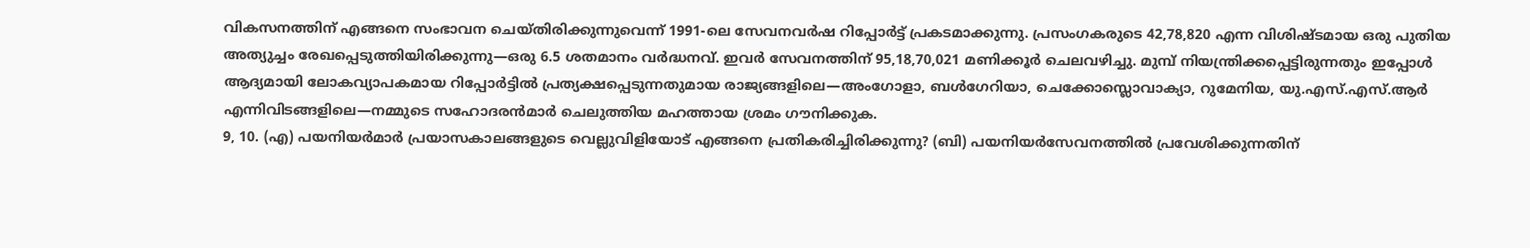വികസനത്തിന് എങ്ങനെ സംഭാവന ചെയ്തിരിക്കുന്നുവെന്ന് 1991-ലെ സേവനവർഷ റിപ്പോർട്ട് പ്രകടമാക്കുന്നു. പ്രസംഗകരുടെ 42,78,820 എന്ന വിശിഷ്ടമായ ഒരു പുതിയ അത്യുച്ചം രേഖപ്പെടുത്തിയിരിക്കുന്നു—ഒരു 6.5 ശതമാനം വർദ്ധനവ്. ഇവർ സേവനത്തിന് 95,18,70,021 മണിക്കൂർ ചെലവഴിച്ചു. മുമ്പ് നിയന്ത്രിക്കപ്പെട്ടിരുന്നതും ഇപ്പോൾ ആദ്യമായി ലോകവ്യാപകമായ റിപ്പോർട്ടിൽ പ്രത്യക്ഷപ്പെടുന്നതുമായ രാജ്യങ്ങളിലെ—അംഗോളാ, ബൾഗേറിയാ, ചെക്കോസ്ലൊവാക്യാ, റുമേനിയ, യു.എസ്.എസ്.ആർ എന്നിവിടങ്ങളിലെ—നമ്മുടെ സഹോദരൻമാർ ചെലുത്തിയ മഹത്തായ ശ്രമം ഗൗനിക്കുക.
9, 10. (എ) പയനിയർമാർ പ്രയാസകാലങ്ങളുടെ വെല്ലുവിളിയോട് എങ്ങനെ പ്രതികരിച്ചിരിക്കുന്നു? (ബി) പയനിയർസേവനത്തിൽ പ്രവേശിക്കുന്നതിന്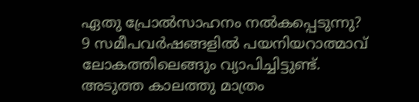ഏതു പ്രോൽസാഹനം നൽകപ്പെടുന്നു?
9 സമീപവർഷങ്ങളിൽ പയനിയറാത്മാവ് ലോകത്തിലെങ്ങും വ്യാപിച്ചിട്ടുണ്ട്. അടുത്ത കാലത്തു മാത്രം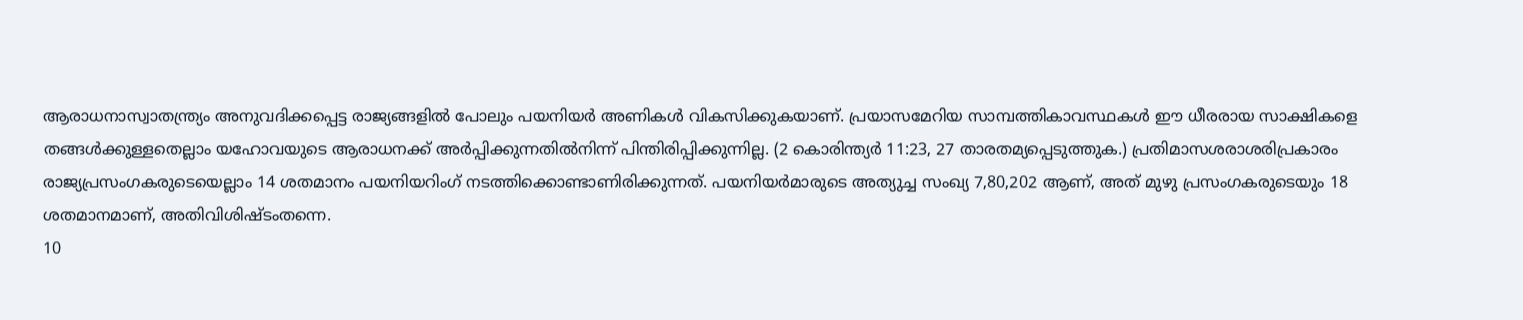ആരാധനാസ്വാതന്ത്ര്യം അനുവദിക്കപ്പെട്ട രാജ്യങ്ങളിൽ പോലും പയനിയർ അണികൾ വികസിക്കുകയാണ്. പ്രയാസമേറിയ സാമ്പത്തികാവസ്ഥകൾ ഈ ധീരരായ സാക്ഷികളെ തങ്ങൾക്കുള്ളതെല്ലാം യഹോവയുടെ ആരാധനക്ക് അർപ്പിക്കുന്നതിൽനിന്ന് പിന്തിരിപ്പിക്കുന്നില്ല. (2 കൊരിന്ത്യർ 11:23, 27 താരതമ്യപ്പെടുത്തുക.) പ്രതിമാസശരാശരിപ്രകാരം രാജ്യപ്രസംഗകരുടെയെല്ലാം 14 ശതമാനം പയനിയറിംഗ് നടത്തിക്കൊണ്ടാണിരിക്കുന്നത്. പയനിയർമാരുടെ അത്യുച്ച സംഖ്യ 7,80,202 ആണ്, അത് മുഴു പ്രസംഗകരുടെയും 18 ശതമാനമാണ്, അതിവിശിഷ്ടംതന്നെ.
10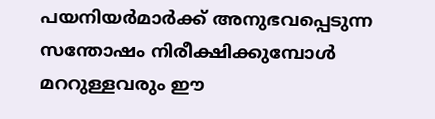പയനിയർമാർക്ക് അനുഭവപ്പെടുന്ന സന്തോഷം നിരീക്ഷിക്കുമ്പോൾ മററുള്ളവരും ഈ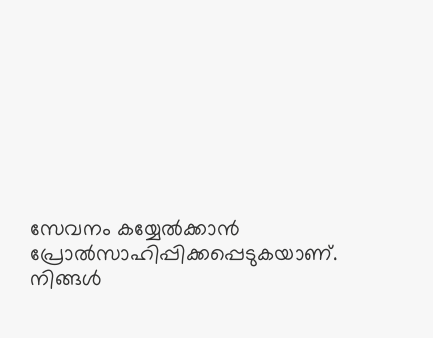സേവനം കയ്യേൽക്കാൻ പ്രോൽസാഹിപ്പിക്കപ്പെടുകയാണ്. നിങ്ങൾ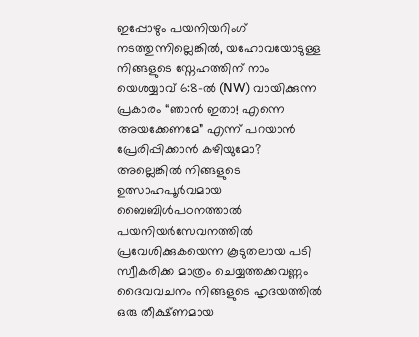ഇപ്പോഴും പയനിയറിംഗ് നടത്തുന്നില്ലെങ്കിൽ, യഹോവയോടുള്ള നിങ്ങളുടെ സ്നേഹത്തിന് നാം യെശയ്യാവ് 6:8-ൽ (NW) വായിക്കുന്ന പ്രകാരം “ഞാൻ ഇതാ! എന്നെ അയക്കേണമേ” എന്ന് പറയാൻ പ്രേരിപ്പിക്കാൻ കഴിയുമോ? അല്ലെങ്കിൽ നിങ്ങളുടെ ഉത്സാഹപൂർവമായ ബൈബിൾപഠനത്താൽ പയനിയർസേവനത്തിൽ പ്രവേശിക്കുകയെന്ന കൂടുതലായ പടി സ്വീകരിക്ക മാത്രം ചെയ്യത്തക്കവണ്ണം ദൈവവചനം നിങ്ങളുടെ ഹൃദയത്തിൽ ഒരു തീക്ഷ്ണമായ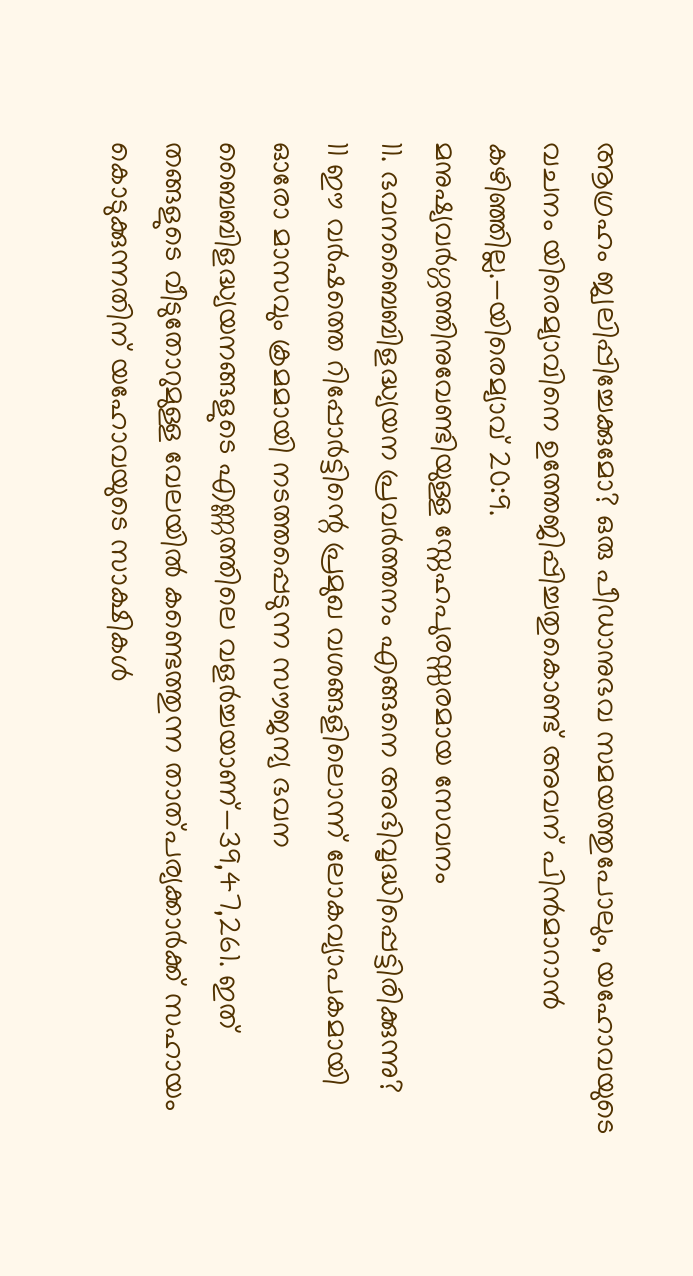ആഗ്രഹം ജ്വലിപ്പിച്ചേക്കുമോ? ഒരു പീഡാനുഭവ സമയത്തുപോലും, യഹോവയുടെ വചനം യിരെമ്യാവിനെ ഉത്തേജിപ്പിച്ചതുകൊണ്ട് അവന് പിൻമാറാൻ കഴിഞ്ഞില്ല.—യിരെമ്യാവ് 20:9.
മനുഷ്യവർഗ്ഗത്തിനുവേണ്ടിയുള്ള സ്നേഹപുരസ്സരമായ സേവനം
11. ഭവനബൈബിളദ്ധ്യയന പ്രവർത്തനം എങ്ങനെ അഭിവൃദ്ധിപ്പെട്ടിരിക്കുന്നു?
11 ഈ വർഷത്തെ റിപ്പോർട്ടിന്റെ പ്രമുഖ വശങ്ങളിലൊന്ന് ലോകവ്യാപകമായി ഓരോ മാസവും ക്രമമായി നടത്തപ്പെടുന്ന സൗജന്യ ഭവന ബൈബിളദ്ധ്യയനങ്ങളുടെ എണ്ണത്തിലെ വളർച്ചയാണ്—39,47,261. ഇത് തങ്ങളുടെ വീടുതോറുമുള്ള വേലയിൽ കണ്ടെത്തുന്ന താത്പര്യക്കാർക്ക് സഹായം കൊടുക്കുന്നതിന് യഹോവയുടെ സാക്ഷികൾ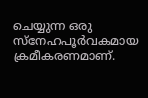ചെയ്യുന്ന ഒരു സ്നേഹപൂർവകമായ ക്രമീകരണമാണ്.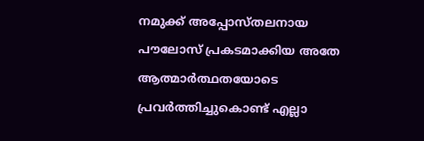നമുക്ക് അപ്പോസ്തലനായ പൗലോസ് പ്രകടമാക്കിയ അതേ ആത്മാർത്ഥതയോടെ പ്രവർത്തിച്ചുകൊണ്ട് എല്ലാ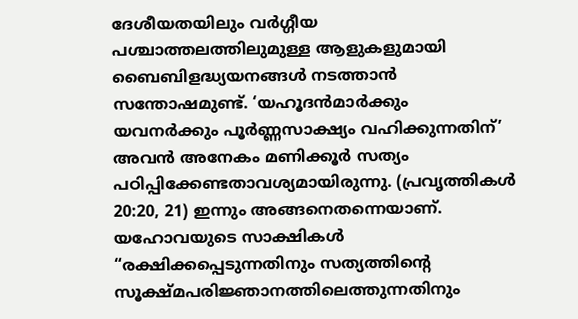ദേശീയതയിലും വർഗ്ഗീയ പശ്ചാത്തലത്തിലുമുള്ള ആളുകളുമായി ബൈബിളദ്ധ്യയനങ്ങൾ നടത്താൻ സന്തോഷമുണ്ട്. ‘യഹൂദൻമാർക്കും യവനർക്കും പൂർണ്ണസാക്ഷ്യം വഹിക്കുന്നതിന്’ അവൻ അനേകം മണിക്കൂർ സത്യം പഠിപ്പിക്കേണ്ടതാവശ്യമായിരുന്നു. (പ്രവൃത്തികൾ 20:20, 21) ഇന്നും അങ്ങനെതന്നെയാണ്. യഹോവയുടെ സാക്ഷികൾ “രക്ഷിക്കപ്പെടുന്നതിനും സത്യത്തിന്റെ സൂക്ഷ്മപരിജ്ഞാനത്തിലെത്തുന്നതിനും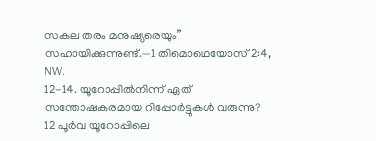സകല തരം മനുഷ്യരെയും” സഹായിക്കുന്നുണ്ട്.—1 തിമൊഥെയോസ് 2:4, NW.
12-14. യൂറോപ്പിൽനിന്ന് ഏത് സന്തോഷകരമായ റിപ്പോർട്ടുകൾ വരുന്നു?
12 പൂർവ യൂറോപ്പിലെ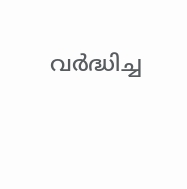വർദ്ധിച്ച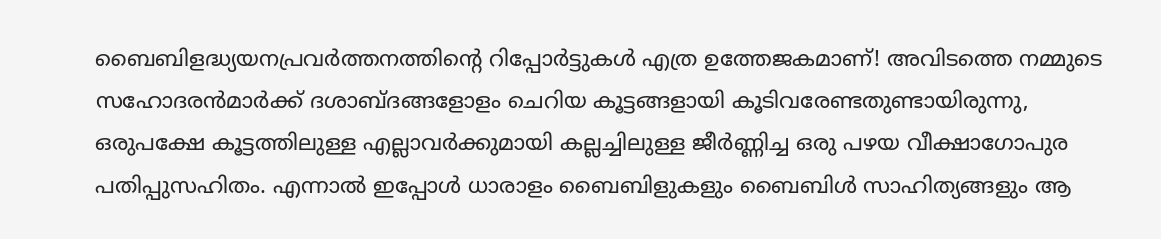ബൈബിളദ്ധ്യയനപ്രവർത്തനത്തിന്റെ റിപ്പോർട്ടുകൾ എത്ര ഉത്തേജകമാണ്! അവിടത്തെ നമ്മുടെ സഹോദരൻമാർക്ക് ദശാബ്ദങ്ങളോളം ചെറിയ കൂട്ടങ്ങളായി കൂടിവരേണ്ടതുണ്ടായിരുന്നു, ഒരുപക്ഷേ കൂട്ടത്തിലുള്ള എല്ലാവർക്കുമായി കല്ലച്ചിലുള്ള ജീർണ്ണിച്ച ഒരു പഴയ വീക്ഷാഗോപുര പതിപ്പുസഹിതം. എന്നാൽ ഇപ്പോൾ ധാരാളം ബൈബിളുകളും ബൈബിൾ സാഹിത്യങ്ങളും ആ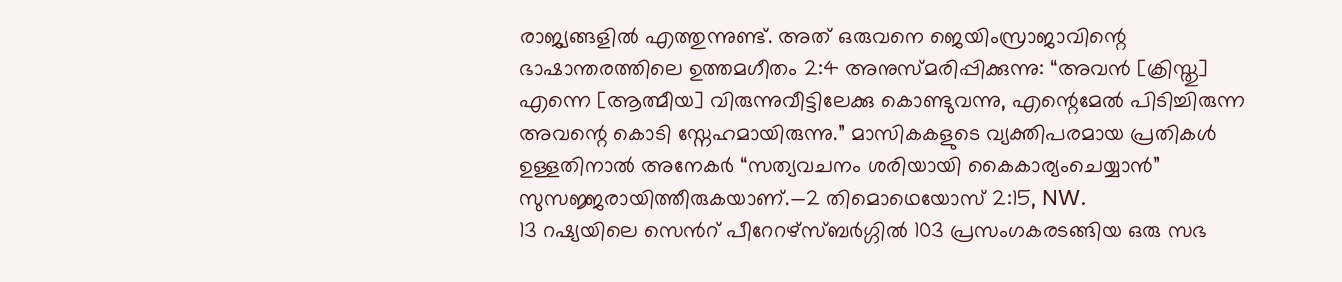രാജ്യങ്ങളിൽ എത്തുന്നുണ്ട്. അത് ഒരുവനെ ജെയിംസ്രാജാവിന്റെ ഭാഷാന്തരത്തിലെ ഉത്തമഗീതം 2:4 അനുസ്മരിപ്പിക്കുന്നു: “അവൻ [ക്രിസ്തു] എന്നെ [ആത്മീയ] വിരുന്നുവീട്ടിലേക്കു കൊണ്ടുവന്നു, എന്റെമേൽ പിടിച്ചിരുന്ന അവന്റെ കൊടി സ്നേഹമായിരുന്നു.” മാസികകളുടെ വ്യക്തിപരമായ പ്രതികൾ ഉള്ളതിനാൽ അനേകർ “സത്യവചനം ശരിയായി കൈകാര്യംചെയ്യാൻ” സുസജ്ജരായിത്തീരുകയാണ്.—2 തിമൊഥെയോസ് 2:15, NW.
13 റഷ്യയിലെ സെൻറ് പീറേറഴ്സ്ബർഗ്ഗിൽ 103 പ്രസംഗകരടങ്ങിയ ഒരു സഭ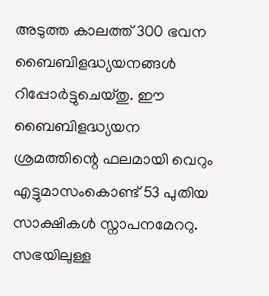അടുത്ത കാലത്ത് 300 ഭവന ബൈബിളദ്ധ്യയനങ്ങൾ റിപ്പോർട്ടുചെയ്തു. ഈ ബൈബിളദ്ധ്യയന ശ്രമത്തിന്റെ ഫലമായി വെറും എട്ടുമാസംകൊണ്ട് 53 പുതിയ സാക്ഷികൾ സ്നാപനമേററു. സഭയിലുള്ള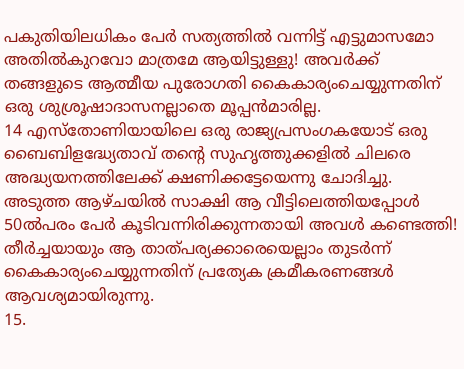പകുതിയിലധികം പേർ സത്യത്തിൽ വന്നിട്ട് എട്ടുമാസമോ അതിൽകുറവോ മാത്രമേ ആയിട്ടുള്ളു! അവർക്ക് തങ്ങളുടെ ആത്മീയ പുരോഗതി കൈകാര്യംചെയ്യുന്നതിന് ഒരു ശുശ്രൂഷാദാസനല്ലാതെ മൂപ്പൻമാരില്ല.
14 എസ്തോണിയായിലെ ഒരു രാജ്യപ്രസംഗകയോട് ഒരു ബൈബിളദ്ധ്യേതാവ് തന്റെ സുഹൃത്തുക്കളിൽ ചിലരെ അദ്ധ്യയനത്തിലേക്ക് ക്ഷണിക്കട്ടേയെന്നു ചോദിച്ചു. അടുത്ത ആഴ്ചയിൽ സാക്ഷി ആ വീട്ടിലെത്തിയപ്പോൾ 50ൽപരം പേർ കൂടിവന്നിരിക്കുന്നതായി അവൾ കണ്ടെത്തി! തീർച്ചയായും ആ താത്പര്യക്കാരെയെല്ലാം തുടർന്ന് കൈകാര്യംചെയ്യുന്നതിന് പ്രത്യേക ക്രമീകരണങ്ങൾ ആവശ്യമായിരുന്നു.
15.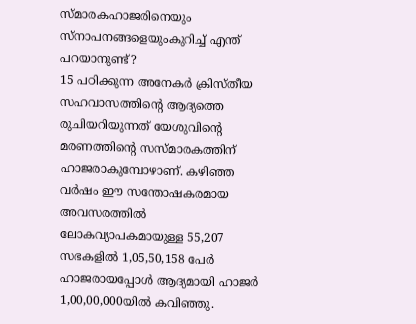സ്മാരകഹാജരിനെയും സ്നാപനങ്ങളെയുംകുറിച്ച് എന്ത് പറയാനുണ്ട്?
15 പഠിക്കുന്ന അനേകർ ക്രിസ്തീയ സഹവാസത്തിന്റെ ആദ്യത്തെ രുചിയറിയുന്നത് യേശുവിന്റെ മരണത്തിന്റെ സസ്മാരകത്തിന് ഹാജരാകുമ്പോഴാണ്. കഴിഞ്ഞ വർഷം ഈ സന്തോഷകരമായ അവസരത്തിൽ ലോകവ്യാപകമായുള്ള 55,207 സഭകളിൽ 1,05,50,158 പേർ ഹാജരായപ്പോൾ ആദ്യമായി ഹാജർ 1,00,00,000യിൽ കവിഞ്ഞു.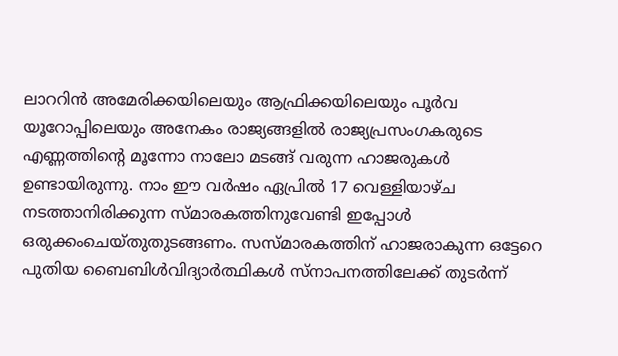ലാററിൻ അമേരിക്കയിലെയും ആഫ്രിക്കയിലെയും പൂർവ യൂറോപ്പിലെയും അനേകം രാജ്യങ്ങളിൽ രാജ്യപ്രസംഗകരുടെ എണ്ണത്തിന്റെ മൂന്നോ നാലോ മടങ്ങ് വരുന്ന ഹാജരുകൾ ഉണ്ടായിരുന്നു. നാം ഈ വർഷം ഏപ്രിൽ 17 വെള്ളിയാഴ്ച നടത്താനിരിക്കുന്ന സ്മാരകത്തിനുവേണ്ടി ഇപ്പോൾ ഒരുക്കംചെയ്തുതുടങ്ങണം. സസ്മാരകത്തിന് ഹാജരാകുന്ന ഒട്ടേറെ പുതിയ ബൈബിൾവിദ്യാർത്ഥികൾ സ്നാപനത്തിലേക്ക് തുടർന്ന്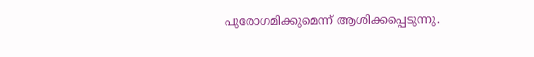പുരോഗമിക്കുമെന്ന് ആശിക്കപ്പെടുന്നു.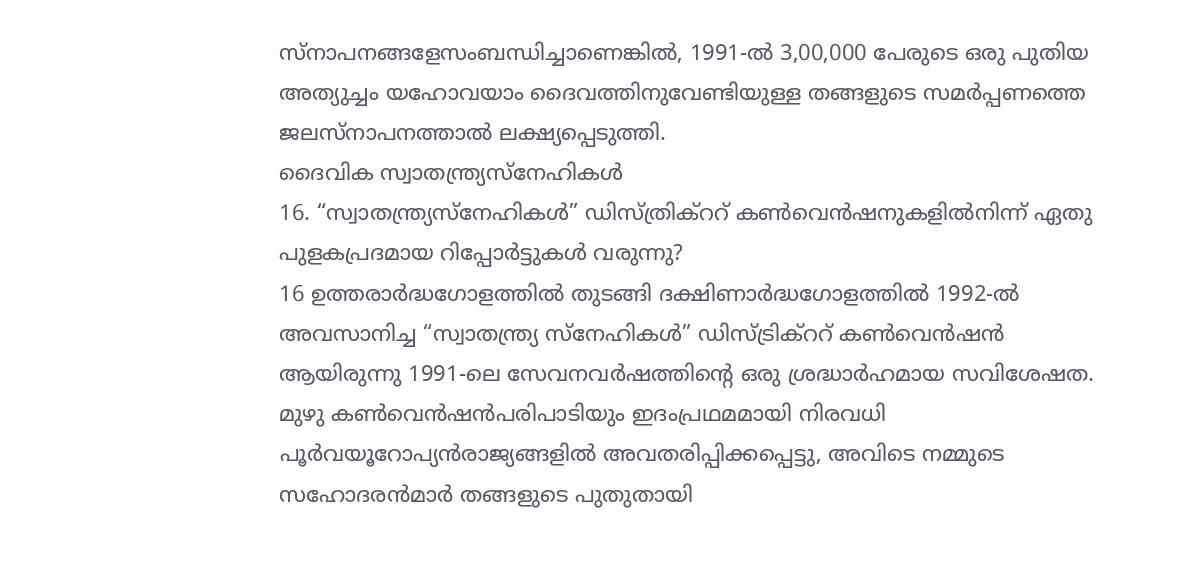സ്നാപനങ്ങളേസംബന്ധിച്ചാണെങ്കിൽ, 1991-ൽ 3,00,000 പേരുടെ ഒരു പുതിയ അത്യുച്ചം യഹോവയാം ദൈവത്തിനുവേണ്ടിയുള്ള തങ്ങളുടെ സമർപ്പണത്തെ ജലസ്നാപനത്താൽ ലക്ഷ്യപ്പെടുത്തി.
ദൈവിക സ്വാതന്ത്ര്യസ്നേഹികൾ
16. “സ്വാതന്ത്ര്യസ്നേഹികൾ” ഡിസ്ത്രിക്ററ് കൺവെൻഷനുകളിൽനിന്ന് ഏതു പുളകപ്രദമായ റിപ്പോർട്ടുകൾ വരുന്നു?
16 ഉത്തരാർദ്ധഗോളത്തിൽ തുടങ്ങി ദക്ഷിണാർദ്ധഗോളത്തിൽ 1992-ൽ അവസാനിച്ച “സ്വാതന്ത്ര്യ സ്നേഹികൾ” ഡിസ്ട്രിക്ററ് കൺവെൻഷൻ ആയിരുന്നു 1991-ലെ സേവനവർഷത്തിന്റെ ഒരു ശ്രദ്ധാർഹമായ സവിശേഷത. മുഴു കൺവെൻഷൻപരിപാടിയും ഇദംപ്രഥമമായി നിരവധി പൂർവയൂറോപ്യൻരാജ്യങ്ങളിൽ അവതരിപ്പിക്കപ്പെട്ടു, അവിടെ നമ്മുടെ സഹോദരൻമാർ തങ്ങളുടെ പുതുതായി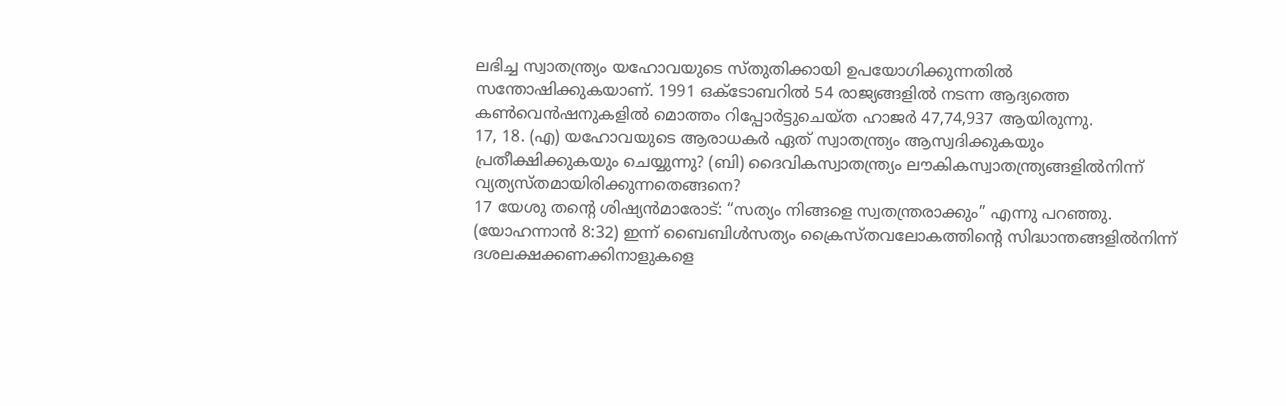ലഭിച്ച സ്വാതന്ത്ര്യം യഹോവയുടെ സ്തുതിക്കായി ഉപയോഗിക്കുന്നതിൽ സന്തോഷിക്കുകയാണ്. 1991 ഒക്ടോബറിൽ 54 രാജ്യങ്ങളിൽ നടന്ന ആദ്യത്തെ കൺവെൻഷനുകളിൽ മൊത്തം റിപ്പോർട്ടുചെയ്ത ഹാജർ 47,74,937 ആയിരുന്നു.
17, 18. (എ) യഹോവയുടെ ആരാധകർ ഏത് സ്വാതന്ത്ര്യം ആസ്വദിക്കുകയും പ്രതീക്ഷിക്കുകയും ചെയ്യുന്നു? (ബി) ദൈവികസ്വാതന്ത്ര്യം ലൗകികസ്വാതന്ത്ര്യങ്ങളിൽനിന്ന് വ്യത്യസ്തമായിരിക്കുന്നതെങ്ങനെ?
17 യേശു തന്റെ ശിഷ്യൻമാരോട്: “സത്യം നിങ്ങളെ സ്വതന്ത്രരാക്കും” എന്നു പറഞ്ഞു. (യോഹന്നാൻ 8:32) ഇന്ന് ബൈബിൾസത്യം ക്രൈസ്തവലോകത്തിന്റെ സിദ്ധാന്തങ്ങളിൽനിന്ന് ദശലക്ഷക്കണക്കിനാളുകളെ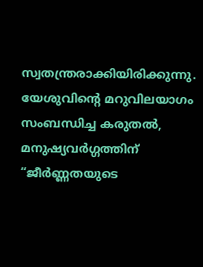സ്വതന്ത്രരാക്കിയിരിക്കുന്നു. യേശുവിന്റെ മറുവിലയാഗം സംബന്ധിച്ച കരുതൽ, മനുഷ്യവർഗ്ഗത്തിന് “ജീർണ്ണതയുടെ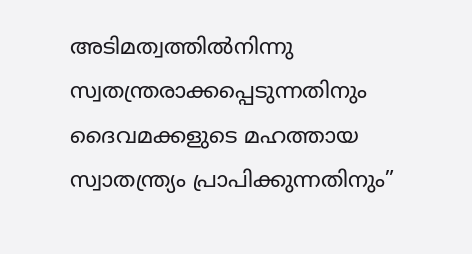അടിമത്വത്തിൽനിന്നു സ്വതന്ത്രരാക്കപ്പെടുന്നതിനും ദൈവമക്കളുടെ മഹത്തായ സ്വാതന്ത്ര്യം പ്രാപിക്കുന്നതിനും”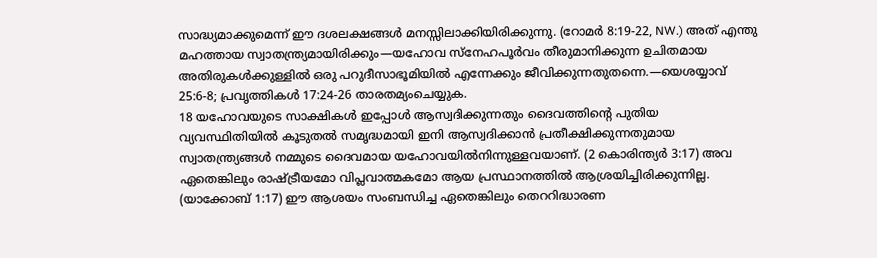സാദ്ധ്യമാക്കുമെന്ന് ഈ ദശലക്ഷങ്ങൾ മനസ്സിലാക്കിയിരിക്കുന്നു. (റോമർ 8:19-22, NW.) അത് എന്തു മഹത്തായ സ്വാതന്ത്ര്യമായിരിക്കും—യഹോവ സ്നേഹപൂർവം തീരുമാനിക്കുന്ന ഉചിതമായ അതിരുകൾക്കുള്ളിൽ ഒരു പറുദീസാഭൂമിയിൽ എന്നേക്കും ജീവിക്കുന്നതുതന്നെ.—യെശയ്യാവ് 25:6-8; പ്രവൃത്തികൾ 17:24-26 താരതമ്യംചെയ്യുക.
18 യഹോവയുടെ സാക്ഷികൾ ഇപ്പോൾ ആസ്വദിക്കുന്നതും ദൈവത്തിന്റെ പുതിയ വ്യവസ്ഥിതിയിൽ കൂടുതൽ സമൃദ്ധമായി ഇനി ആസ്വദിക്കാൻ പ്രതീക്ഷിക്കുന്നതുമായ സ്വാതന്ത്ര്യങ്ങൾ നമ്മുടെ ദൈവമായ യഹോവയിൽനിന്നുള്ളവയാണ്. (2 കൊരിന്ത്യർ 3:17) അവ ഏതെങ്കിലും രാഷ്ട്രീയമോ വിപ്ലവാത്മകമോ ആയ പ്രസ്ഥാനത്തിൽ ആശ്രയിച്ചിരിക്കുന്നില്ല. (യാക്കോബ് 1:17) ഈ ആശയം സംബന്ധിച്ച ഏതെങ്കിലും തെററിദ്ധാരണ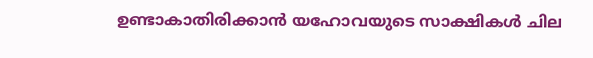ഉണ്ടാകാതിരിക്കാൻ യഹോവയുടെ സാക്ഷികൾ ചില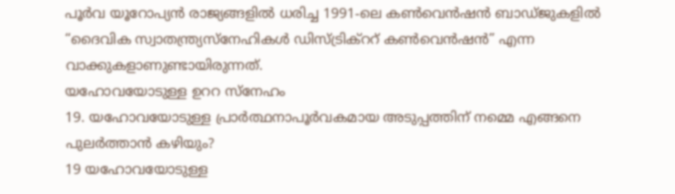പൂർവ യൂറോപ്യൻ രാജ്യങ്ങളിൽ ധരിച്ച 1991-ലെ കൺവെൻഷൻ ബാഡ്ജുകളിൽ “ദൈവിക സ്വാതന്ത്ര്യസ്നേഹികൾ ഡിസ്ട്രിക്ററ് കൺവെൻഷൻ” എന്ന വാക്കുകളാണുണ്ടായിരുന്നത്.
യഹോവയോടുള്ള ഉററ സ്നേഹം
19. യഹോവയോടുള്ള പ്രാർത്ഥനാപൂർവകമായ അടുപ്പത്തിന് നമ്മെ എങ്ങനെ പുലർത്താൻ കഴിയും?
19 യഹോവയോടുള്ള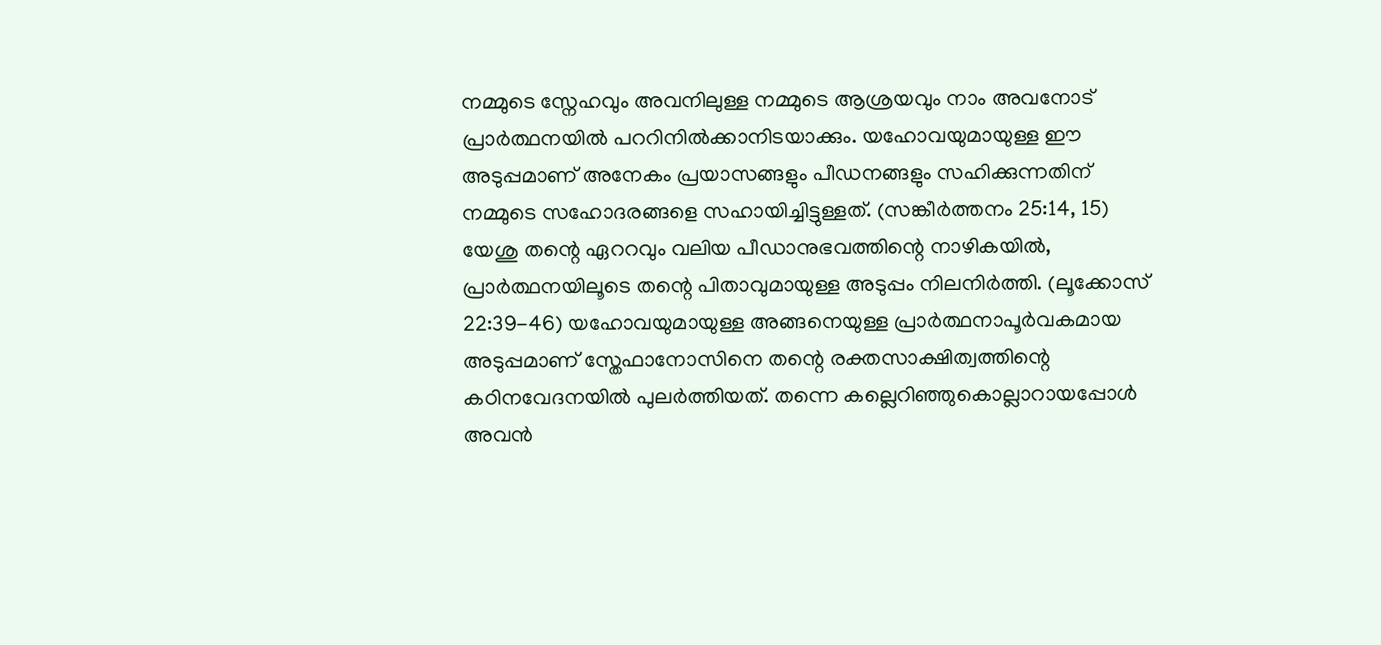നമ്മുടെ സ്നേഹവും അവനിലുള്ള നമ്മുടെ ആശ്രയവും നാം അവനോട് പ്രാർത്ഥനയിൽ പററിനിൽക്കാനിടയാക്കും. യഹോവയുമായുള്ള ഈ അടുപ്പമാണ് അനേകം പ്രയാസങ്ങളും പീഡനങ്ങളും സഹിക്കുന്നതിന് നമ്മുടെ സഹോദരങ്ങളെ സഹായിച്ചിട്ടുള്ളത്. (സങ്കീർത്തനം 25:14, 15) യേശു തന്റെ ഏററവും വലിയ പീഡാനുഭവത്തിന്റെ നാഴികയിൽ, പ്രാർത്ഥനയിലൂടെ തന്റെ പിതാവുമായുള്ള അടുപ്പം നിലനിർത്തി. (ലൂക്കോസ് 22:39-46) യഹോവയുമായുള്ള അങ്ങനെയുള്ള പ്രാർത്ഥനാപൂർവകമായ അടുപ്പമാണ് സ്തേഫാനോസിനെ തന്റെ രക്തസാക്ഷിത്വത്തിന്റെ കഠിനവേദനയിൽ പുലർത്തിയത്. തന്നെ കല്ലെറിഞ്ഞുകൊല്ലാറായപ്പോൾ അവൻ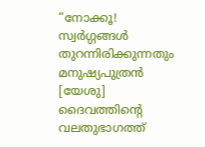“നോക്കൂ! സ്വർഗ്ഗങ്ങൾ തുറന്നിരിക്കുന്നതും മനുഷ്യപുത്രൻ [യേശു] ദൈവത്തിന്റെ വലതുഭാഗത്ത്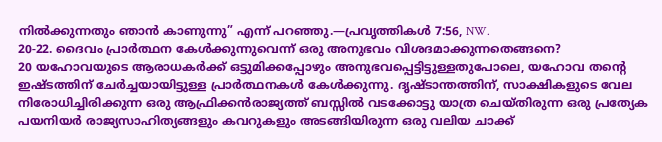നിൽക്കുന്നതും ഞാൻ കാണുന്നു” എന്ന് പറഞ്ഞു.—പ്രവൃത്തികൾ 7:56, NW.
20-22. ദൈവം പ്രാർത്ഥന കേൾക്കുന്നുവെന്ന് ഒരു അനുഭവം വിശദമാക്കുന്നതെങ്ങനെ?
20 യഹോവയുടെ ആരാധകർക്ക് ഒട്ടുമിക്കപ്പോഴും അനുഭവപ്പെട്ടിട്ടുള്ളതുപോലെ, യഹോവ തന്റെ ഇഷ്ടത്തിന് ചേർച്ചയായിട്ടുള്ള പ്രാർത്ഥനകൾ കേൾക്കുന്നു. ദൃഷ്ടാന്തത്തിന്, സാക്ഷികളുടെ വേല നിരോധിച്ചിരിക്കുന്ന ഒരു ആഫ്രിക്കൻരാജ്യത്ത് ബസ്സിൽ വടക്കോട്ടു യാത്ര ചെയ്തിരുന്ന ഒരു പ്രത്യേക പയനിയർ രാജ്യസാഹിത്യങ്ങളും കവറുകളും അടങ്ങിയിരുന്ന ഒരു വലിയ ചാക്ക്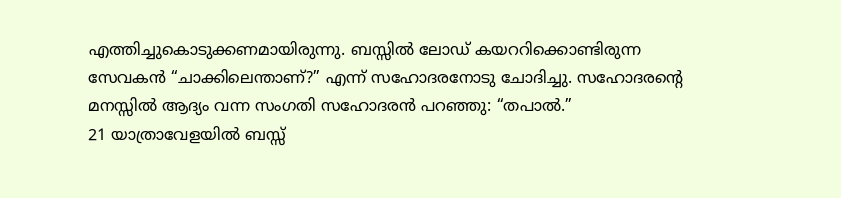എത്തിച്ചുകൊടുക്കണമായിരുന്നു. ബസ്സിൽ ലോഡ് കയററിക്കൊണ്ടിരുന്ന സേവകൻ “ചാക്കിലെന്താണ്?” എന്ന് സഹോദരനോടു ചോദിച്ചു. സഹോദരന്റെ മനസ്സിൽ ആദ്യം വന്ന സംഗതി സഹോദരൻ പറഞ്ഞു: “തപാൽ.”
21 യാത്രാവേളയിൽ ബസ്സ്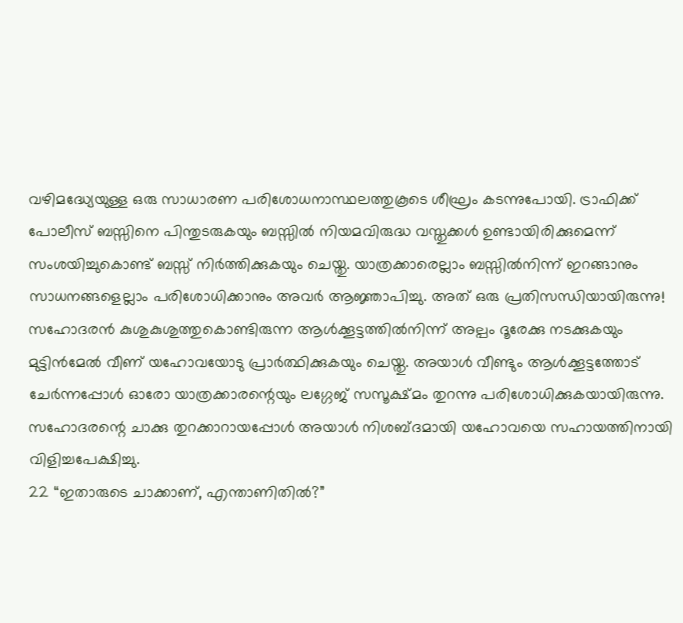വഴിമദ്ധ്യേയുള്ള ഒരു സാധാരണ പരിശോധനാസ്ഥലത്തുകൂടെ ശീഘ്രം കടന്നുപോയി. ട്രാഫിക്ക് പോലീസ് ബസ്സിനെ പിന്തുടരുകയും ബസ്സിൽ നിയമവിരുദ്ധ വസ്തുക്കൾ ഉണ്ടായിരിക്കുമെന്ന് സംശയിച്ചുകൊണ്ട് ബസ്സ് നിർത്തിക്കുകയും ചെയ്തു. യാത്രക്കാരെല്ലാം ബസ്സിൽനിന്ന് ഇറങ്ങാനും സാധനങ്ങളെല്ലാം പരിശോധിക്കാനും അവർ ആജ്ഞാപിച്ചു. അത് ഒരു പ്രതിസന്ധിയായിരുന്നു! സഹോദരൻ കുശുകുശുത്തുകൊണ്ടിരുന്ന ആൾക്കൂട്ടത്തിൽനിന്ന് അല്പം ദൂരേക്കു നടക്കുകയും മുട്ടിൻമേൽ വീണ് യഹോവയോടു പ്രാർത്ഥിക്കുകയും ചെയ്തു. അയാൾ വീണ്ടും ആൾക്കൂട്ടത്തോട് ചേർന്നപ്പോൾ ഓരോ യാത്രക്കാരന്റെയും ലഗ്ഗേജ് സസൂക്ഷ്മം തുറന്നു പരിശോധിക്കുകയായിരുന്നു. സഹോദരന്റെ ചാക്കു തുറക്കാറായപ്പോൾ അയാൾ നിശബ്ദമായി യഹോവയെ സഹായത്തിനായി വിളിച്ചപേക്ഷിച്ചു.
22 “ഇതാരുടെ ചാക്കാണ്, എന്താണിതിൽ?”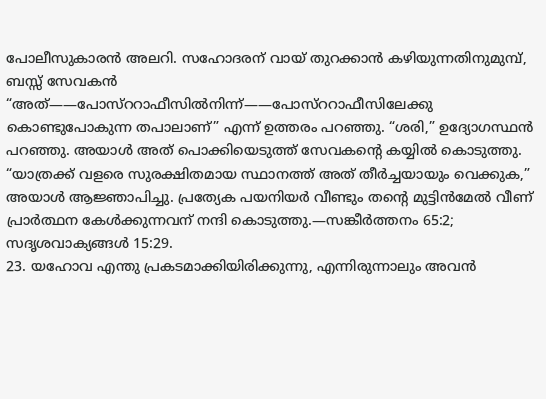പോലീസുകാരൻ അലറി. സഹോദരന് വായ് തുറക്കാൻ കഴിയുന്നതിനുമുമ്പ്, ബസ്സ് സേവകൻ “അത്——പോസ്ററാഫീസിൽനിന്ന്——പോസ്ററാഫീസിലേക്കു കൊണ്ടുപോകുന്ന തപാലാണ്” എന്ന് ഉത്തരം പറഞ്ഞു. “ശരി,” ഉദ്യോഗസ്ഥൻ പറഞ്ഞു. അയാൾ അത് പൊക്കിയെടുത്ത് സേവകന്റെ കയ്യിൽ കൊടുത്തു. “യാത്രക്ക് വളരെ സുരക്ഷിതമായ സ്ഥാനത്ത് അത് തീർച്ചയായും വെക്കുക,” അയാൾ ആജ്ഞാപിച്ചു. പ്രത്യേക പയനിയർ വീണ്ടും തന്റെ മുട്ടിൻമേൽ വീണ് പ്രാർത്ഥന കേൾക്കുന്നവന് നന്ദി കൊടുത്തു.—സങ്കീർത്തനം 65:2; സദൃശവാക്യങ്ങൾ 15:29.
23. യഹോവ എന്തു പ്രകടമാക്കിയിരിക്കുന്നു, എന്നിരുന്നാലും അവൻ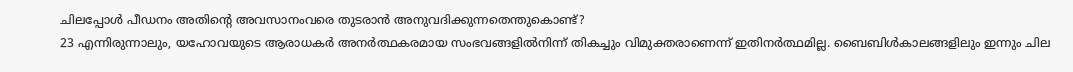ചിലപ്പോൾ പീഡനം അതിന്റെ അവസാനംവരെ തുടരാൻ അനുവദിക്കുന്നതെന്തുകൊണ്ട്?
23 എന്നിരുന്നാലും, യഹോവയുടെ ആരാധകർ അനർത്ഥകരമായ സംഭവങ്ങളിൽനിന്ന് തികച്ചും വിമുക്തരാണെന്ന് ഇതിനർത്ഥമില്ല. ബൈബിൾകാലങ്ങളിലും ഇന്നും ചില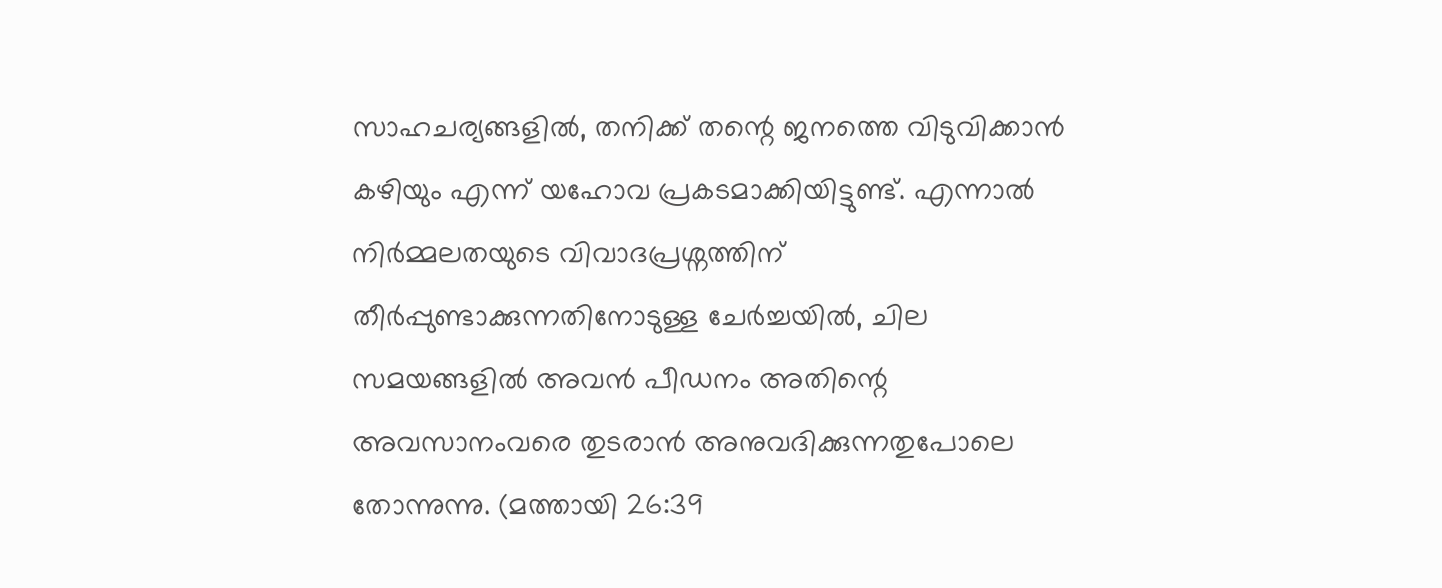സാഹചര്യങ്ങളിൽ, തനിക്ക് തന്റെ ജനത്തെ വിടുവിക്കാൻ കഴിയും എന്ന് യഹോവ പ്രകടമാക്കിയിട്ടുണ്ട്. എന്നാൽ നിർമ്മലതയുടെ വിവാദപ്രശ്നത്തിന് തീർപ്പുണ്ടാക്കുന്നതിനോടുള്ള ചേർച്ചയിൽ, ചില സമയങ്ങളിൽ അവൻ പീഡനം അതിന്റെ അവസാനംവരെ തുടരാൻ അനുവദിക്കുന്നതുപോലെ തോന്നുന്നു. (മത്തായി 26:39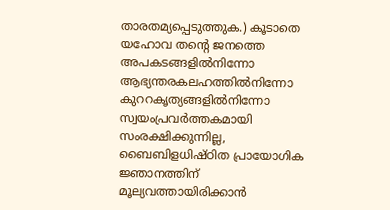താരതമ്യപ്പെടുത്തുക.) കൂടാതെ യഹോവ തന്റെ ജനത്തെ അപകടങ്ങളിൽനിന്നോ ആഭ്യന്തരകലഹത്തിൽനിന്നോ കുററകൃത്യങ്ങളിൽനിന്നോ സ്വയംപ്രവർത്തകമായി സംരക്ഷിക്കുന്നില്ല, ബൈബിളധിഷ്ഠിത പ്രായോഗിക ജ്ഞാനത്തിന് മൂല്യവത്തായിരിക്കാൻ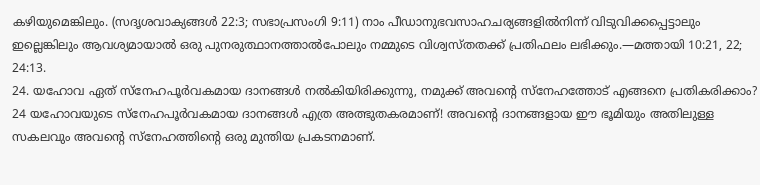കഴിയുമെങ്കിലും. (സദൃശവാക്യങ്ങൾ 22:3; സഭാപ്രസംഗി 9:11) നാം പീഡാനുഭവസാഹചര്യങ്ങളിൽനിന്ന് വിടുവിക്കപ്പെട്ടാലും ഇല്ലെങ്കിലും ആവശ്യമായാൽ ഒരു പുനരുത്ഥാനത്താൽപോലും നമ്മുടെ വിശ്വസ്തതക്ക് പ്രതിഫലം ലഭിക്കും.—മത്തായി 10:21, 22; 24:13.
24. യഹോവ ഏത് സ്നേഹപൂർവകമായ ദാനങ്ങൾ നൽകിയിരിക്കുന്നു, നമുക്ക് അവന്റെ സ്നേഹത്തോട് എങ്ങനെ പ്രതികരിക്കാം?
24 യഹോവയുടെ സ്നേഹപൂർവകമായ ദാനങ്ങൾ എത്ര അത്ഭുതകരമാണ്! അവന്റെ ദാനങ്ങളായ ഈ ഭൂമിയും അതിലുള്ള സകലവും അവന്റെ സ്നേഹത്തിന്റെ ഒരു മുന്തിയ പ്രകടനമാണ്.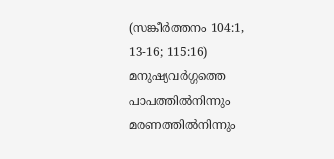(സങ്കീർത്തനം 104:1, 13-16; 115:16) മനുഷ്യവർഗ്ഗത്തെ പാപത്തിൽനിന്നും മരണത്തിൽനിന്നും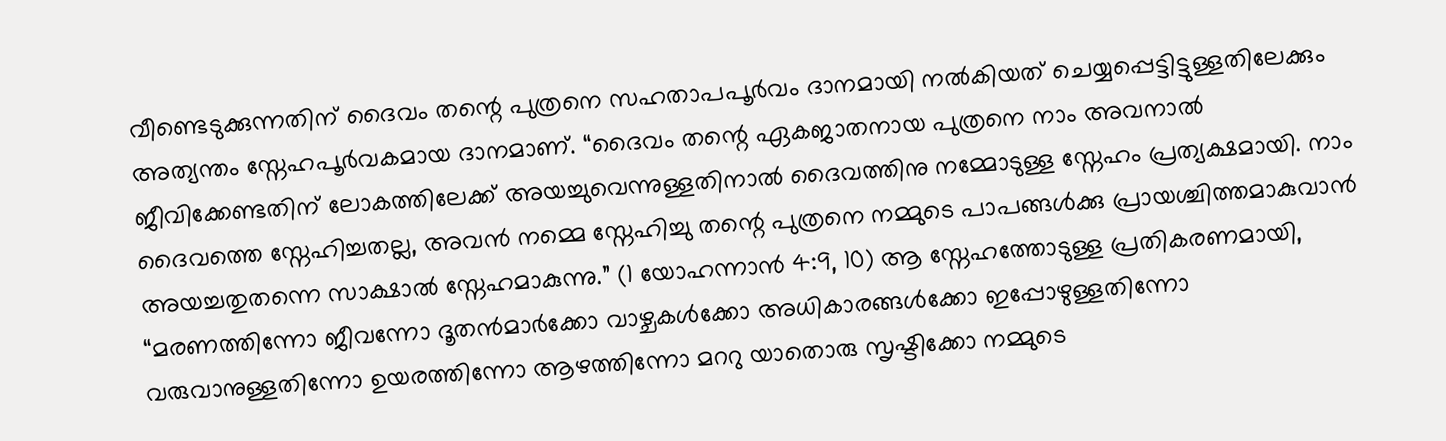വീണ്ടെടുക്കുന്നതിന് ദൈവം തന്റെ പുത്രനെ സഹതാപപൂർവം ദാനമായി നൽകിയത് ചെയ്യപ്പെട്ടിട്ടുള്ളതിലേക്കും അത്യന്തം സ്നേഹപൂർവകമായ ദാനമാണ്. “ദൈവം തന്റെ ഏകജാതനായ പുത്രനെ നാം അവനാൽ ജീവിക്കേണ്ടതിന് ലോകത്തിലേക്ക് അയച്ചുവെന്നുള്ളതിനാൽ ദൈവത്തിനു നമ്മോടുള്ള സ്നേഹം പ്രത്യക്ഷമായി. നാം ദൈവത്തെ സ്നേഹിച്ചതല്ല, അവൻ നമ്മെ സ്നേഹിച്ചു തന്റെ പുത്രനെ നമ്മുടെ പാപങ്ങൾക്കു പ്രായശ്ചിത്തമാകുവാൻ അയച്ചതുതന്നെ സാക്ഷാൽ സ്നേഹമാകുന്നു.” (1 യോഹന്നാൻ 4:9, 10) ആ സ്നേഹത്തോടുള്ള പ്രതികരണമായി, “മരണത്തിന്നോ ജീവന്നോ ദൂതൻമാർക്കോ വാഴ്ചകൾക്കോ അധികാരങ്ങൾക്കോ ഇപ്പോഴുള്ളതിന്നോ വരുവാനുള്ളതിന്നോ ഉയരത്തിന്നോ ആഴത്തിന്നോ മററു യാതൊരു സൃഷ്ടിക്കോ നമ്മുടെ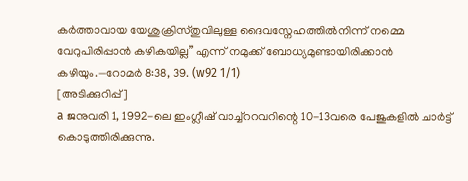കർത്താവായ യേശുക്രിസ്തുവിലുള്ള ദൈവസ്നേഹത്തിൽനിന്ന് നമ്മെ വേറുപിരിപ്പാൻ കഴികയില്ല” എന്ന് നമുക്ക് ബോധ്യമുണ്ടായിരിക്കാൻ കഴിയും.—റോമർ 8:38, 39. (w92 1/1)
[അടിക്കുറിപ്പ്]
a ജനുവരി 1, 1992-ലെ ഇംഗ്ലീഷ് വാച്ച്ററവറിന്റെ 10-13വരെ പേജുകളിൽ ചാർട്ട് കൊടുത്തിരിക്കുന്നു.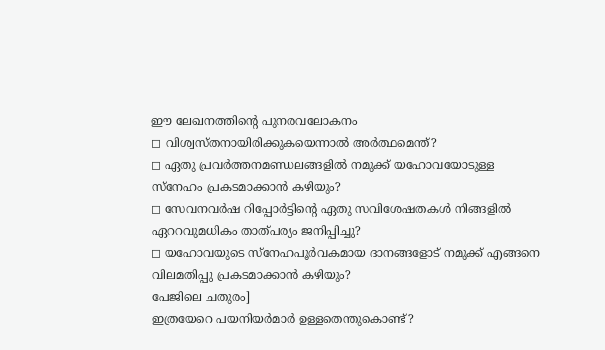ഈ ലേഖനത്തിന്റെ പുനരവലോകനം
◻ വിശ്വസ്തനായിരിക്കുകയെന്നാൽ അർത്ഥമെന്ത്?
◻ ഏതു പ്രവർത്തനമണ്ഡലങ്ങളിൽ നമുക്ക് യഹോവയോടുള്ള സ്നേഹം പ്രകടമാക്കാൻ കഴിയും?
◻ സേവനവർഷ റിപ്പോർട്ടിന്റെ ഏതു സവിശേഷതകൾ നിങ്ങളിൽ ഏററവുമധികം താത്പര്യം ജനിപ്പിച്ചു?
◻ യഹോവയുടെ സ്നേഹപൂർവകമായ ദാനങ്ങളോട് നമുക്ക് എങ്ങനെ വിലമതിപ്പു പ്രകടമാക്കാൻ കഴിയും?
പേജിലെ ചതുരം]
ഇത്രയേറെ പയനിയർമാർ ഉള്ളതെന്തുകൊണ്ട്?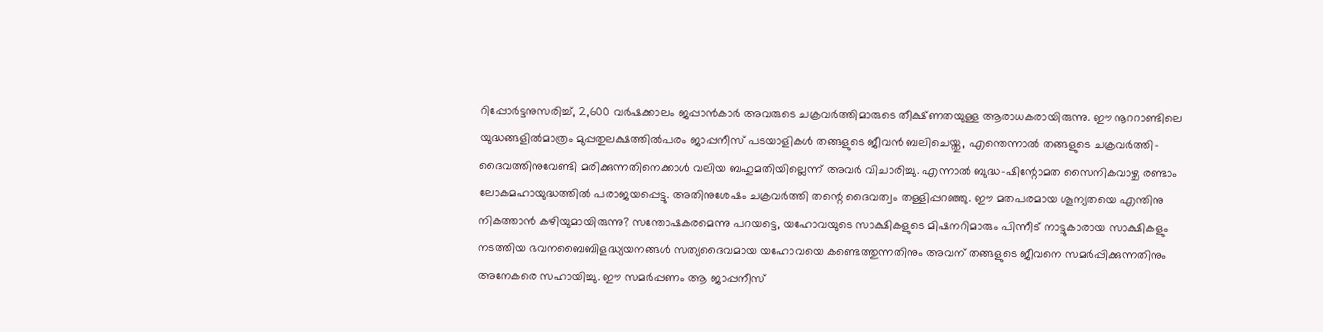റിപ്പോർട്ടനുസരിച്ച്, 2,600 വർഷക്കാലം ജപ്പാൻകാർ അവരുടെ ചക്രവർത്തിമാരുടെ തീക്ഷ്ണതയുള്ള ആരാധകരായിരുന്നു. ഈ നൂററാണ്ടിലെ യുദ്ധങ്ങളിൽമാത്രം മുപ്പതുലക്ഷത്തിൽപരം ജാപ്പനീസ് പടയാളികൾ തങ്ങളുടെ ജീവൻ ബലിചെയ്തു, എന്തെന്നാൽ തങ്ങളുടെ ചക്രവർത്തി-ദൈവത്തിനുവേണ്ടി മരിക്കുന്നതിനെക്കാൾ വലിയ ബഹുമതിയില്ലെന്ന് അവർ വിചാരിച്ചു. എന്നാൽ ബുദ്ധ-ഷിന്റോമത സൈനികവാഴ്ച രണ്ടാം ലോകമഹായുദ്ധത്തിൽ പരാജയപ്പെട്ടു. അതിനുശേഷം ചക്രവർത്തി തന്റെ ദൈവത്വം തള്ളിപ്പറഞ്ഞു. ഈ മതപരമായ ശൂന്യതയെ എന്തിനു നികത്താൻ കഴിയുമായിരുന്നു? സന്തോഷകരമെന്നു പറയട്ടെ, യഹോവയുടെ സാക്ഷികളുടെ മിഷനറിമാരും പിന്നീട് നാട്ടുകാരായ സാക്ഷികളും നടത്തിയ ഭവനബൈബിളദ്ധ്യയനങ്ങൾ സത്യദൈവമായ യഹോവയെ കണ്ടെത്തുന്നതിനും അവന് തങ്ങളുടെ ജീവനെ സമർപ്പിക്കുന്നതിനും അനേകരെ സഹായിച്ചു. ഈ സമർപ്പണം ആ ജാപ്പനീസ്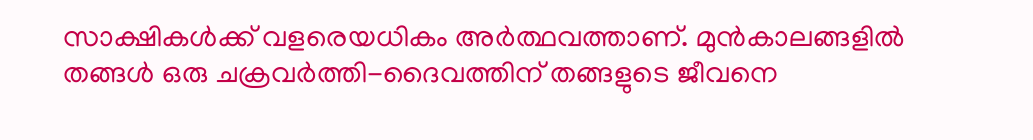സാക്ഷികൾക്ക് വളരെയധികം അർത്ഥവത്താണ്. മുൻകാലങ്ങളിൽ തങ്ങൾ ഒരു ചക്രവർത്തി-ദൈവത്തിന് തങ്ങളുടെ ജീവനെ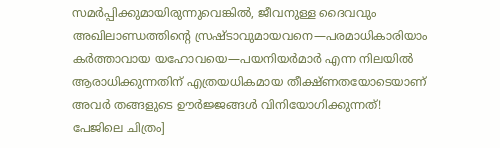സമർപ്പിക്കുമായിരുന്നുവെങ്കിൽ, ജീവനുള്ള ദൈവവും അഖിലാണ്ഡത്തിന്റെ സ്രഷ്ടാവുമായവനെ—പരമാധികാരിയാം കർത്താവായ യഹോവയെ—പയനിയർമാർ എന്ന നിലയിൽ ആരാധിക്കുന്നതിന് എത്രയധികമായ തീക്ഷ്ണതയോടെയാണ് അവർ തങ്ങളുടെ ഊർജ്ജങ്ങൾ വിനിയോഗിക്കുന്നത്!
പേജിലെ ചിത്രം]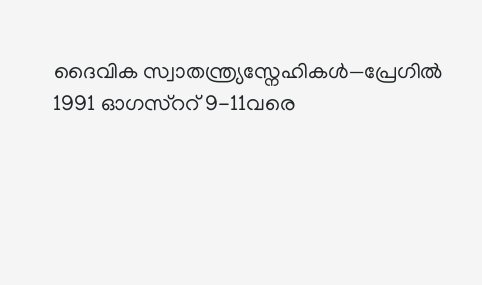ദൈവിക സ്വാതന്ത്ര്യസ്നേഹികൾ—പ്രേഗിൽ 1991 ഓഗസ്ററ് 9-11വരെ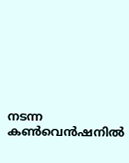നടന്ന കൺവെൻഷനിൽ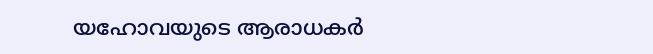യഹോവയുടെ ആരാധകർ